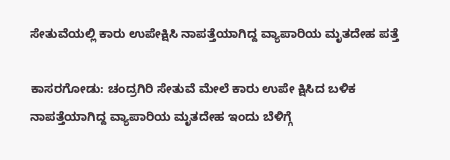ಸೇತುವೆಯಲ್ಲಿ ಕಾರು ಉಪೇಕ್ಷಿಸಿ ನಾಪತ್ತೆಯಾಗಿದ್ದ ವ್ಯಾಪಾರಿಯ ಮೃತದೇಹ ಪತ್ತೆ

ಕಾಸರಗೋಡು: ಚಂದ್ರಗಿರಿ ಸೇತುವೆ ಮೇಲೆ ಕಾರು ಉಪೇ ಕ್ಷಿಸಿದ ಬಳಿಕ ನಾಪತ್ತೆಯಾಗಿದ್ದ ವ್ಯಾಪಾರಿಯ ಮೃತದೇಹ ಇಂದು ಬೆಳಿಗ್ಗೆ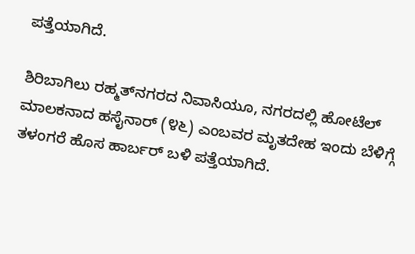ಪತ್ತೆಯಾಗಿದೆ.

ಶಿರಿಬಾಗಿಲು ರಹ್ಮತ್‌ನಗರದ ನಿವಾಸಿಯೂ, ನಗರದಲ್ಲಿ ಹೋಟೆಲ್ ಮಾಲಕನಾದ ಹಸೈನಾರ್ (೪೬) ಎಂಬವರ ಮೃತದೇಹ ಇಂದು ಬೆಳಿಗ್ಗೆ ತಳಂಗರೆ ಹೊಸ ಹಾರ್ಬರ್ ಬಳಿ ಪತ್ತೆಯಾಗಿದೆ.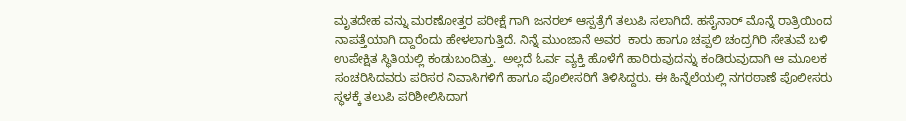ಮೃತದೇಹ ವನ್ನು ಮರಣೋತ್ತರ ಪರೀಕ್ಷೆ ಗಾಗಿ ಜನರಲ್ ಆಸ್ಪತ್ರೆಗೆ ತಲುಪಿ ಸಲಾಗಿದೆ. ಹಸೈನಾರ್ ಮೊನ್ನೆ ರಾತ್ರಿಯಿಂದ ನಾಪತ್ತೆಯಾಗಿ ದ್ದಾರೆಂದು ಹೇಳಲಾಗುತ್ತಿದೆ. ನಿನ್ನೆ ಮುಂಜಾನೆ ಅವರ  ಕಾರು ಹಾಗೂ ಚಪ್ಪಲಿ ಚಂದ್ರಗಿರಿ ಸೇತುವೆ ಬಳಿ ಉಪೇಕ್ಷಿತ ಸ್ಥಿತಿಯಲ್ಲಿ ಕಂಡುಬಂದಿತ್ತು.  ಅಲ್ಲದೆ ಓರ್ವ ವ್ಯಕ್ತಿ ಹೊಳೆಗೆ ಹಾರಿರುವುದನ್ನು ಕಂಡಿರುವುದಾಗಿ ಆ ಮೂಲಕ ಸಂಚರಿಸಿದವರು ಪರಿಸರ ನಿವಾಸಿಗಳಿಗೆ ಹಾಗೂ ಪೊಲೀಸರಿಗೆ ತಿಳಿಸಿದ್ದರು. ಈ ಹಿನ್ನೆಲೆಯಲ್ಲಿ ನಗರಠಾಣೆ ಪೊಲೀಸರು ಸ್ಥಳಕ್ಕೆ ತಲುಪಿ ಪರಿಶೀಲಿಸಿದಾಗ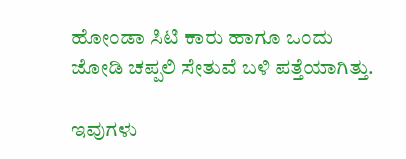ಹೋಂಡಾ ಸಿಟಿ ಕಾರು ಹಾಗೂ ಒಂದು ಜೋಡಿ ಚಪ್ಪಲಿ ಸೇತುವೆ ಬಳಿ ಪತ್ತೆಯಾಗಿತ್ತು.

ಇವುಗಳು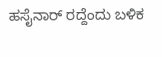ಹಸೈನಾರ್ ರದ್ದೆಂದು ಬಳಿಕ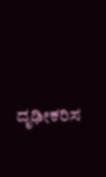ದೃಢೀಕರಿಸ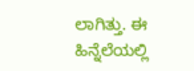ಲಾಗಿತ್ತು. ಈ ಹಿನ್ನೆಲೆಯಲ್ಲಿ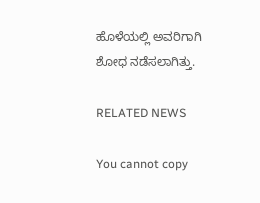ಹೊಳೆಯಲ್ಲಿ ಅವರಿಗಾಗಿ ಶೋಧ ನಡೆಸಲಾಗಿತ್ತು.

RELATED NEWS

You cannot copy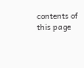contents of this page